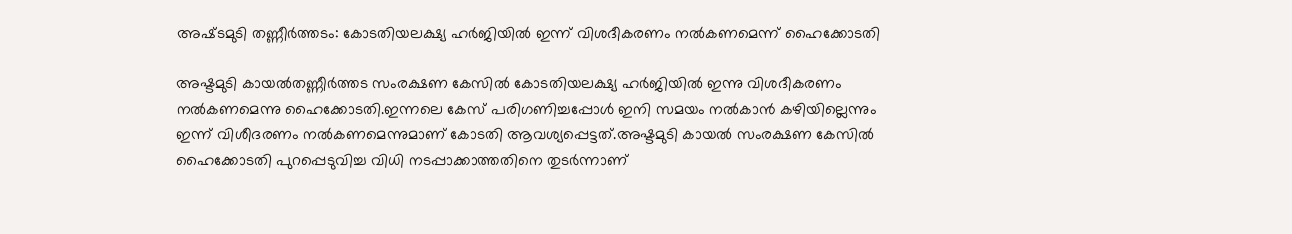അഷ്‌ടമുടി തണ്ണീര്‍ത്ത‌ടം: കോടതിയലക്ഷ്യ ഹര്‍ജിയില്‍ ഇന്ന് വിശദീകരണം നല്‍കണമെന്ന് ഹൈക്കോടതി

അഷ്ടമുടി കായല്‍തണ്ണീർത്തട സംരക്ഷണ കേസില്‍ കോടതിയലക്ഷ്യ ഹർജിയില്‍ ഇന്നു വിശദീകരണം നല്‍കണമെന്നു ഹൈക്കോടതി.ഇന്നലെ കേസ് പരിഗണിച്ചപ്പോള്‍ ഇനി സമയം നല്‍കാൻ കഴിയില്ലെന്നും ഇന്ന് വിശീദരണം നല്‍കണമെന്നുമാണ് കോടതി ആവശ്യപ്പെട്ടത്.അഷ്ടമുടി കായല്‍ സംരക്ഷണ കേസില്‍ ഹൈക്കോടതി പുറപ്പെടുവിച്ച വിധി നടപ്പാക്കാത്തതിനെ തുടർന്നാണ്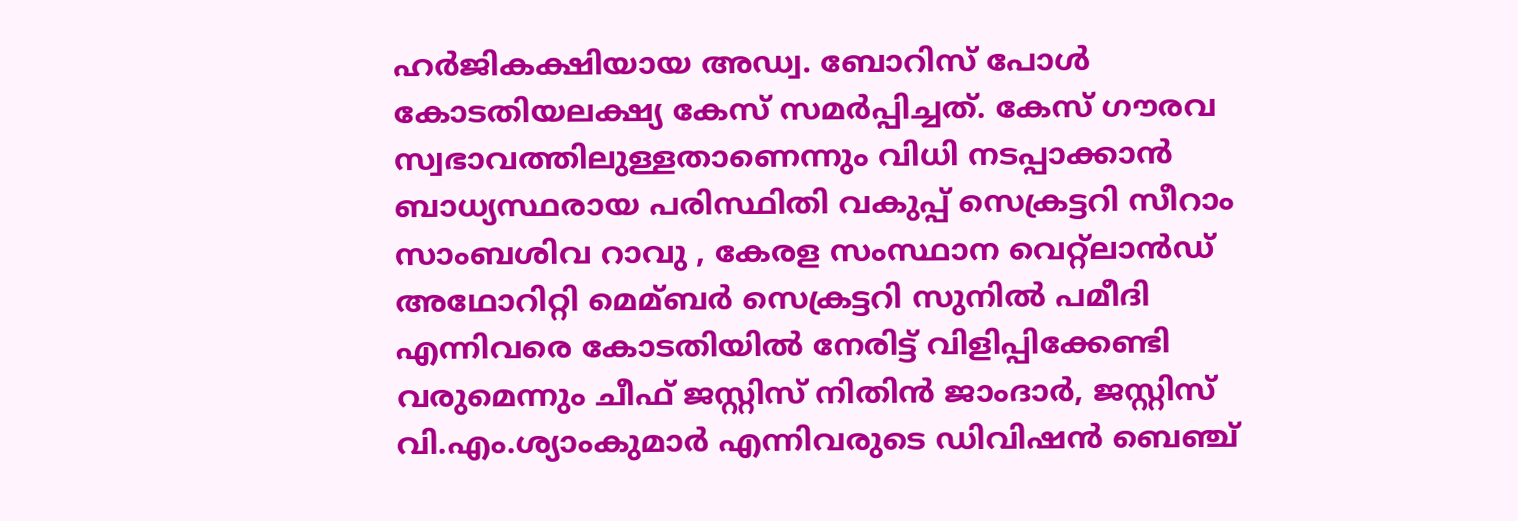ഹർജികക്ഷിയായ അഡ്വ. ബോറിസ് പോള്‍ കോടതിയലക്ഷ്യ കേസ് സമർപ്പിച്ചത്. കേസ് ഗൗരവ സ്വഭാവത്തിലുള്ളതാണെന്നും വിധി നടപ്പാക്കാൻ ബാധ്യസ്ഥരായ പരിസ്ഥിതി വകുപ്പ് സെക്രട്ടറി സീറാം സാംബശിവ റാവു , കേരള സംസ്ഥാന വെറ്റ്ലാൻഡ് അഥോറിറ്റി മെമ്ബർ സെക്രട്ടറി സുനില്‍ പമീദി എന്നിവരെ കോടതിയില്‍ നേരിട്ട് വിളിപ്പിക്കേണ്ടി വരുമെന്നും ചീഫ് ജസ്റ്റിസ് നിതിൻ ജാംദാർ, ജസ്റ്റിസ് വി.എം.ശ്യാംകുമാർ എന്നിവരുടെ ഡിവിഷൻ ബെഞ്ച്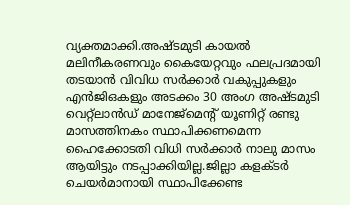വ്യക്തമാക്കി.അഷ്ടമുടി കായല്‍ മലിനീകരണവും കൈയേറ്റവും ഫലപ്രദമായി തടയാൻ വിവിധ സർക്കാർ വകുപ്പുകളും എൻജിഒകളും അടക്കം 30 അംഗ അഷ്ടമുടി വെറ്റ്ലാൻഡ് മാനേജ്മെന്റ് യൂണിറ്റ് രണ്ടു മാസത്തിനകം സ്ഥാപിക്കണമെന്ന ഹൈക്കോടതി വിധി സർക്കാർ നാലു മാസം ആയിട്ടും നടപ്പാക്കിയില്ല.ജില്ലാ കളക്ടർ ചെയർമാനായി സ്ഥാപിക്കേണ്ട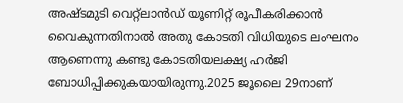അഷ്ടമുടി വെറ്റ്ലാൻഡ് യൂണിറ്റ് രൂപീകരിക്കാൻ വൈകുന്നതിനാല്‍ അതു കോടതി വിധിയുടെ ലംഘനം ആണെന്നു കണ്ടു കോടതിയലക്ഷ്യ ഹർജി ബോധിപ്പിക്കുകയായിരുന്നു.2025 ജൂലൈ 29നാണ്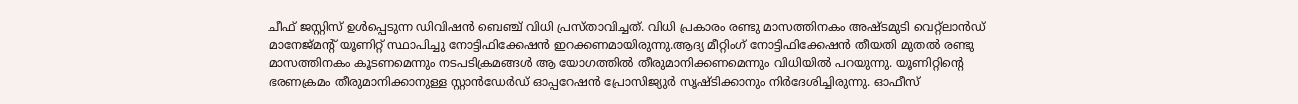ചീഫ് ജസ്റ്റിസ് ഉള്‍പ്പെടുന്ന ഡിവിഷൻ ബെഞ്ച് വിധി പ്രസ്താവിച്ചത്. വിധി പ്രകാരം രണ്ടു മാസത്തിനകം അഷ്ടമുടി വെറ്റ്ലാൻഡ് മാനേജ്മന്റ് യൂണിറ്റ് സ്ഥാപിച്ചു നോട്ടിഫിക്കേഷൻ ഇറക്കണമായിരുന്നു.ആദ്യ മീറ്റിംഗ് നോട്ടിഫിക്കേഷൻ തീയതി മുതല്‍ രണ്ടു മാസത്തിനകം കൂടണമെന്നും നടപടിക്രമങ്ങള്‍ ആ യോഗത്തില്‍ തീരുമാനിക്കണമെന്നും വിധിയില്‍ പറയുന്നു. യൂണിറ്റിന്റെ ഭരണക്രമം തീരുമാനിക്കാനുള്ള സ്റ്റാൻഡേർഡ് ഓപ്പറേഷൻ പ്രോസിജ്യുർ സൃഷ്ടിക്കാനും നിർദേശിച്ചിരുന്നു. ഓഫീസ്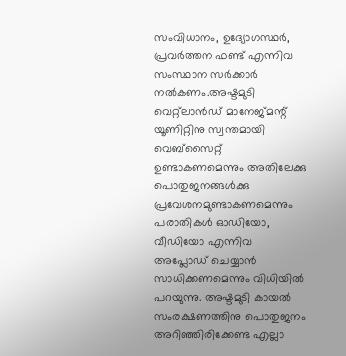സംവിധാനം, ഉദ്യോഗസ്ഥർ, പ്രവർത്തന ഫണ്ട് എന്നിവ സംസ്ഥാന സർക്കാർ നല്‍കണം.അഷ്ടമുടി വെറ്റ്ലാൻഡ് മാനേജ്മന്റ് യൂണിറ്റിനു സ്വന്തമായി വെബ്സൈറ്റ് ഉണ്ടാകണമെന്നും അതിലേക്കു പൊതുജനങ്ങള്‍ക്കു പ്രവേശനമുണ്ടാകണമെന്നും പരാതികള്‍ ഓഡിയോ, വീഡിയോ എന്നിവ അപ്ലോഡ് ചെയ്യാൻ സാധിക്കണമെന്നും വിധിയില്‍ പറയുന്നു. അഷ്ടമുടി കായല്‍ സംരക്ഷണത്തിനു പൊതുജനം അറിഞ്ഞിരിക്കേണ്ട എല്ലാ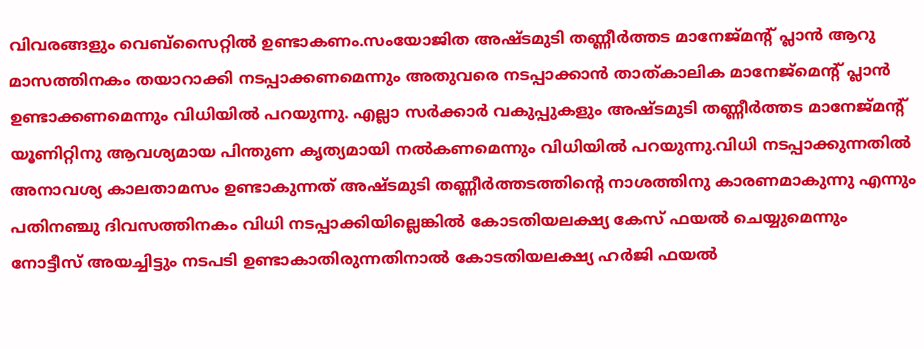വിവരങ്ങളും വെബ്സൈറ്റില്‍ ഉണ്ടാകണം.സംയോജിത അഷ്ടമുടി തണ്ണീർത്തട മാനേജ്മന്റ് പ്ലാൻ ആറു മാസത്തിനകം തയാറാക്കി നടപ്പാക്കണമെന്നും അതുവരെ നടപ്പാക്കാൻ താത്കാലിക മാനേജ്മെന്റ് പ്ലാൻ ഉണ്ടാക്കണമെന്നും വിധിയില്‍ പറയുന്നു. എല്ലാ സർക്കാർ വകുപ്പുകളും അഷ്ടമുടി തണ്ണീർത്തട മാനേജ്മന്റ് യൂണിറ്റിനു ആവശ്യമായ പിന്തുണ കൃത്യമായി നല്‍കണമെന്നും വിധിയില്‍ പറയുന്നു.വിധി നടപ്പാക്കുന്നതില്‍ അനാവശ്യ കാലതാമസം ഉണ്ടാകുന്നത് അഷ്ടമുടി തണ്ണീർത്തടത്തിന്റെ നാശത്തിനു കാരണമാകുന്നു എന്നും പതിനഞ്ചു ദിവസത്തിനകം വിധി നടപ്പാക്കിയില്ലെങ്കില്‍ കോടതിയലക്ഷ്യ കേസ് ഫയല്‍ ചെയ്യുമെന്നും നോട്ടീസ് അയച്ചിട്ടും നടപടി ഉണ്ടാകാതിരുന്നതിനാല്‍ കോടതിയലക്ഷ്യ ഹർജി ഫയല്‍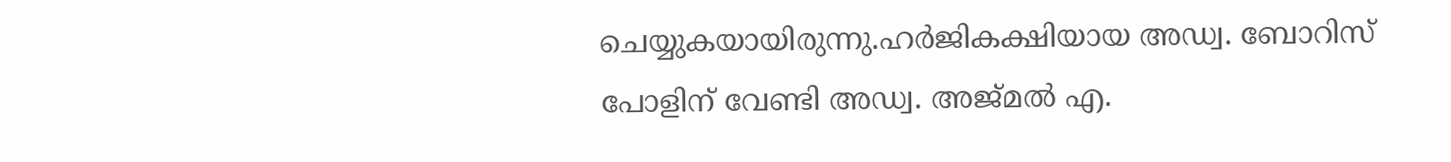ചെയ്യുകയായിരുന്നു.ഹർജികക്ഷിയായ അഡ്വ. ബോറിസ് പോളിന് വേണ്ടി അഡ്വ. അജ്മല്‍ എ.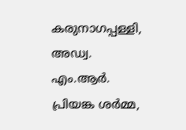കരുനാഗപ്പള്ളി, അഡ്വ. എം.ആർ. പ്രിയങ്ക ശർമ്മ,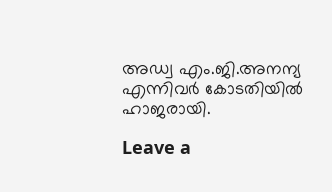അഡ്വ എം.ജി.അനന്യ എന്നിവർ കോടതിയില്‍ ഹാജരായി.

Leave a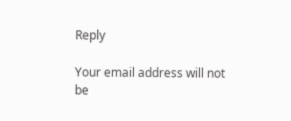Reply

Your email address will not be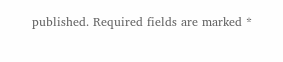published. Required fields are marked *